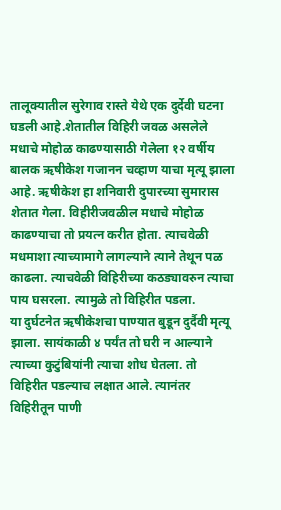तालूक्यातील सुरेगाव रास्ते येथे एक दुर्देवी घटना घडली आहे.शेतातील विहिरी जवळ असलेले मधाचे मोहोळ काढण्यासाठी गेलेला १२ वर्षीय बालक ऋषीकेश गजानन चव्हाण याचा मृत्यू झाला आहे. ऋषीकेश हा शनिवारी दुपारच्या सुमारास शेतात गेला. विहीरीजवळील मधाचे मोहोळ काढण्याचा तो प्रयत्न करीत होता. त्याचवेळी मधमाशा त्याच्यामागे लागल्याने त्याने तेथून पळ काढला. त्याचवेळी विहिरीच्या कठड्यावरुन त्याचा पाय घसरला. त्यामुळे तो विहिरीत पडला.
या दुर्घटनेत ऋषीकेशचा पाण्यात बुडून दुर्दैवी मृत्यू झाला. सायंकाळी ४ पर्यंत तो घरी न आल्याने त्याच्या कुटुंबियांनी त्याचा शोध घेतला. तो विहिरीत पडल्याच लक्षात आले. त्यानंतर विहिरीतून पाणी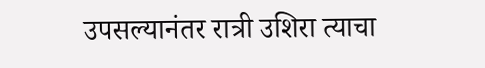उपसल्यानंतर रात्री उशिरा त्याचा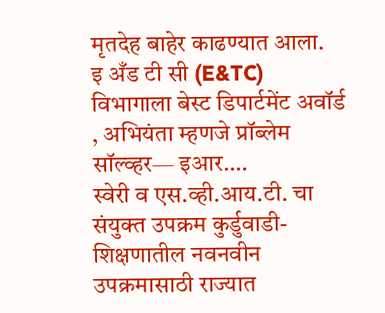मृतदेह बाहेर काढण्यात आला.
इ अँड टी सी (E&TC) विभागाला बेस्ट डिपार्टमेंट अवॉर्ड , अभियंता म्हणजे प्रॉब्लेम सॉल्व्हर— इआर.…
स्वेरी व एस.व्ही.आय.टी. चा संयुक्त उपक्रम कुर्डुवाडी- शिक्षणातील नवनवीन उपक्रमासाठी राज्यात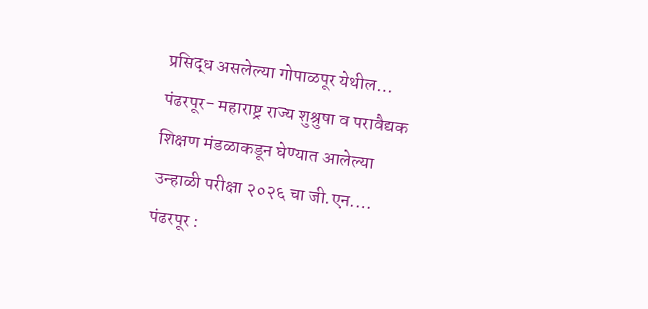प्रसिद्ध असलेल्या गोपाळपूर येथील…
पंढरपूर- महाराष्ट्र राज्य शुश्रुषा व परावैद्यक शिक्षण मंडळाकडून घेण्यात आलेल्या उन्हाळी परीक्षा २०२६ चा जी.एन.…
पंढरपूर :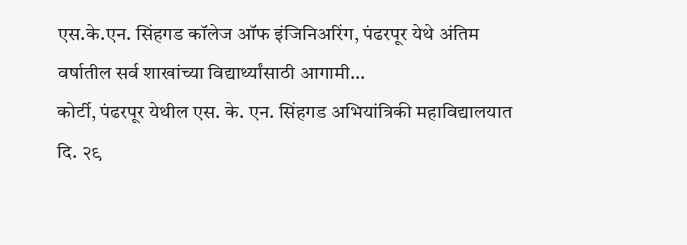एस.के.एन. सिंहगड कॉलेज ऑफ इंजिनिअरिंग, पंढरपूर येथे अंतिम वर्षातील सर्व शाखांच्या विद्यार्थ्यांसाठी आगामी…
कोर्टी, पंढरपूर येथील एस. के. एन. सिंहगड अभियांत्रिकी महाविद्यालयात दि. २९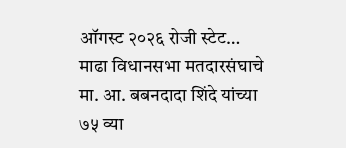ऑगस्ट २०२६ रोजी स्टेट…
माढा विधानसभा मतदारसंघाचे मा. आ. बबनदादा शिंदे यांच्या ७५ व्या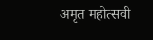अमृत महोत्सवी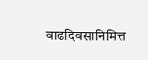वाढदिवसानिमित्त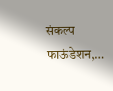संकल्प फाऊंडेशन,…